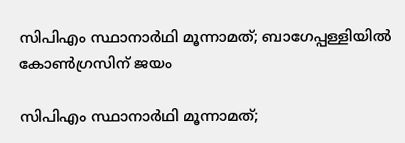സിപിഎം സ്ഥാനാര്‍ഥി മൂന്നാമത്; ബാഗേപ്പള്ളിയില്‍ കോണ്‍ഗ്രസിന് ജയം

സിപിഎം സ്ഥാനാര്‍ഥി മൂന്നാമത്;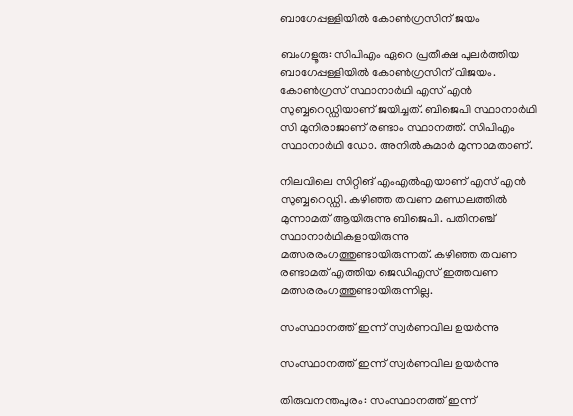ബാഗേപ്പള്ളിയില്‍ കോണ്‍ഗ്രസിന് ജയം

ബംഗളൂരു: സിപിഎം ഏറെ പ്രതീക്ഷ പുലര്‍ത്തിയ ബാഗേപ്പള്ളിയില്‍ കോണ്‍ഗ്രസിന് വിജയം. കോണ്‍ഗ്രസ് സ്ഥാനാര്‍ഥി എസ് എന്‍ സുബ്ബറെഡ്ഡിയാണ് ജയിച്ചത്. ബിജെപി സ്ഥാനാര്‍ഥി സി മുനിരാജാണ് രണ്ടാം സ്ഥാനത്ത്. സിപിഎം സ്ഥാനാര്‍ഥി ഡോ. അനില്‍കുമാര്‍ മുന്നാമതാണ്.

നിലവിലെ സിറ്റിങ് എംഎല്‍എയാണ് എസ് എന്‍ സുബ്ബറെഡ്ഡി. കഴിഞ്ഞ തവണ മണ്ഡലത്തില്‍ മുന്നാമത് ആയിരുന്നു ബിജെപി. പതിനഞ്ച് സ്ഥാനാര്‍ഥികളായിരുന്നു മത്സരരംഗത്തുണ്ടായിരുന്നത്. കഴിഞ്ഞ തവണ രണ്ടാമത് എത്തിയ ജെഡിഎസ് ഇത്തവണ മത്സരരംഗത്തുണ്ടായിരുന്നില്ല.

സംസ്ഥാനത്ത് ഇന്ന് സ്വർണവില ഉയർന്നു

സംസ്ഥാനത്ത് ഇന്ന് സ്വർണവില ഉയർന്നു

തിരുവനന്തപുരം: സംസ്ഥാനത്ത് ഇന്ന്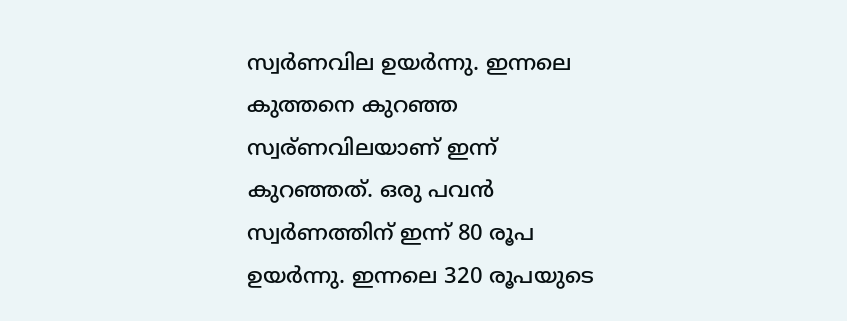സ്വർണവില ഉയർന്നു. ഇന്നലെ കുത്തനെ കുറഞ്ഞ സ്വര്ണവിലയാണ് ഇന്ന് കുറഞ്ഞത്. ഒരു പവൻ സ്വർണത്തിന് ഇന്ന് 80 രൂപ ഉയർന്നു. ഇന്നലെ 320 രൂപയുടെ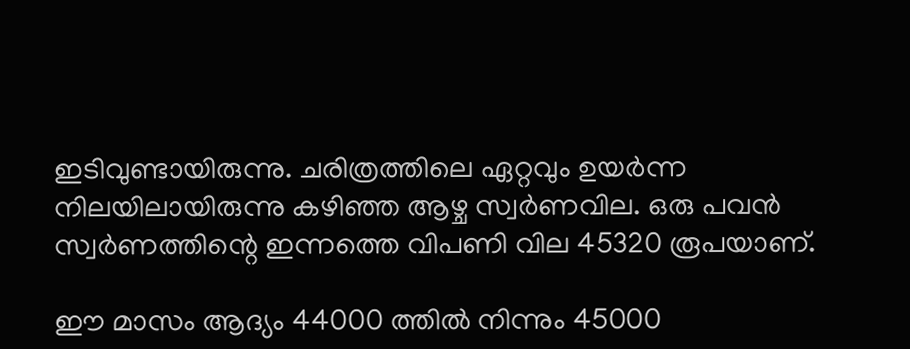ഇടിവുണ്ടായിരുന്നു. ചരിത്രത്തിലെ ഏറ്റവും ഉയർന്ന നിലയിലായിരുന്നു കഴിഞ്ഞ ആഴ്ച സ്വർണവില. ഒരു പവൻ സ്വർണത്തിന്റെ ഇന്നത്തെ വിപണി വില 45320 രൂപയാണ്.

ഈ മാസം ആദ്യം 44000 ത്തിൽ നിന്നും 45000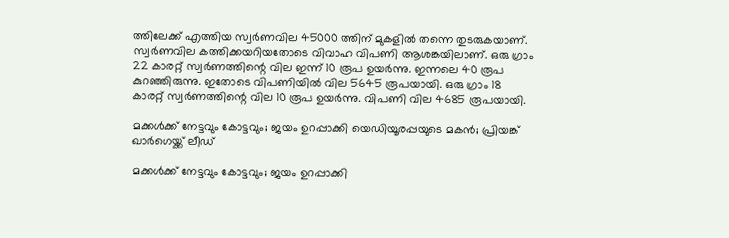ത്തിലേക്ക് എത്തിയ സ്വർണവില 45000 ത്തിന് മുകളിൽ തന്നെ തുടരുകയാണ്. സ്വർണവില കത്തിക്കയറിയതോടെ വിവാഹ വിപണി ആശങ്കയിലാണ്. ഒരു ഗ്രാം 22 കാരറ്റ് സ്വർണത്തിന്റെ വില ഇന്ന് 10 രൂപ ഉയർന്നു. ഇന്നലെ 40 രൂപ കുറഞ്ഞിരുന്നു. ഇതോടെ വിപണിയിൽ വില 5645 രൂപയായി. ഒരു ഗ്രാം 18 കാരറ്റ് സ്വർണത്തിന്റെ വില 10 രൂപ ഉയർന്നു. വിപണി വില 4685 രൂപയായി.

മക്കള്‍ക്ക് നേട്ടവും കോട്ടവും; ജയം ഉറപ്പാക്കി യെഡിയൂരപ്പയുടെ മകന്‍; പ്രിയങ്ക് ഖാര്‍ഗെയ്ക്ക് ലീഡ്

മക്കള്‍ക്ക് നേട്ടവും കോട്ടവും; ജയം ഉറപ്പാക്കി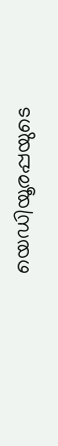യെഡിയൂരപ്പയുടെ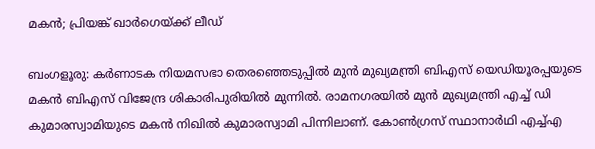മകന്‍; പ്രിയങ്ക് ഖാര്‍ഗെയ്ക്ക് ലീഡ്

ബംഗളൂരു: കര്‍ണാടക നിയമസഭാ തെരഞ്ഞെടുപ്പില്‍ മുന്‍ മുഖ്യമന്ത്രി ബിഎസ് യെഡിയൂരപ്പയുടെ മകന്‍ ബിഎസ് വിജേന്ദ്ര ശികാരിപുരിയില്‍ മുന്നില്‍. രാമനഗരയില്‍ മുന്‍ മുഖ്യമന്ത്രി എച്ച് ഡി കുമാരസ്വാമിയുടെ മകന്‍ നിഖില്‍ കുമാരസ്വാമി പിന്നിലാണ്. കോണ്‍ഗ്രസ് സ്ഥാനാര്‍ഥി എച്ച്എ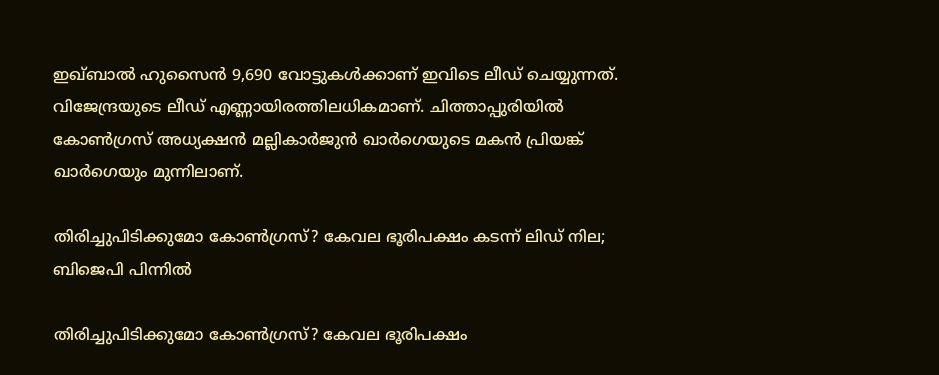ഇഖ്ബാല്‍ ഹുസൈന്‍ 9,690 വോട്ടുകള്‍ക്കാണ് ഇവിടെ ലീഡ് ചെയ്യുന്നത്. വിജേന്ദ്രയുടെ ലീഡ് എണ്ണായിരത്തിലധികമാണ്. ചിത്താപ്പുരിയില്‍ കോണ്‍ഗ്രസ് അധ്യക്ഷന്‍ മല്ലികാര്‍ജുന്‍ ഖാര്‍ഗെയുടെ മകന്‍ പ്രിയങ്ക് ഖാര്‍ഗെയും മുന്നിലാണ്.

തിരിച്ചുപിടിക്കുമോ കോണ്‍ഗ്രസ്? കേവല ഭൂരിപക്ഷം കടന്ന് ലിഡ് നില; ബിജെപി പിന്നില്‍

തിരിച്ചുപിടിക്കുമോ കോണ്‍ഗ്രസ്? കേവല ഭൂരിപക്ഷം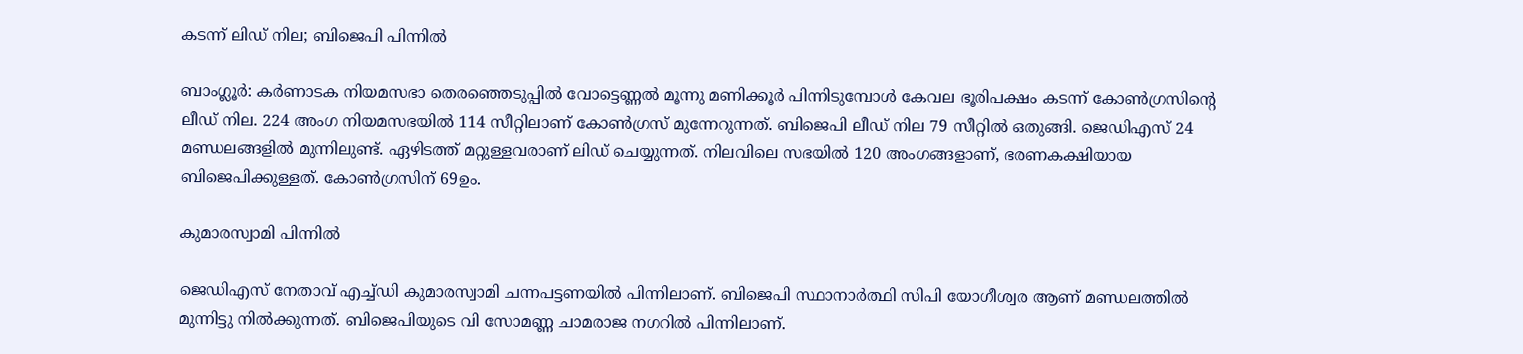കടന്ന് ലിഡ് നില; ബിജെപി പിന്നില്‍

ബാംഗ്ലൂർ: കര്‍ണാടക നിയമസഭാ തെരഞ്ഞെടുപ്പില്‍ വോട്ടെണ്ണല്‍ മൂന്നു മണിക്കൂര്‍ പിന്നിടുമ്പോള്‍ കേവല ഭൂരിപക്ഷം കടന്ന് കോണ്‍ഗ്രസിന്റെ ലീഡ് നില. 224 അംഗ നിയമസഭയില്‍ 114 സീറ്റിലാണ് കോണ്‍ഗ്രസ് മുന്നേറുന്നത്. ബിജെപി ലീഡ് നില 79 സീറ്റില്‍ ഒതുങ്ങി. ജെഡിഎസ് 24 മണ്ഡലങ്ങളില്‍ മുന്നിലുണ്ട്. ഏഴിടത്ത് മറ്റുള്ളവരാണ് ലിഡ് ചെയ്യുന്നത്. നിലവിലെ സഭയില്‍ 120 അംഗങ്ങളാണ്, ഭരണകക്ഷിയായ ബിജെപിക്കുള്ളത്. കോണ്‍ഗ്രസിന് 69ഉം.

കുമാരസ്വാമി പിന്നില്‍

ജെഡിഎസ് നേതാവ് എച്ച്ഡി കുമാരസ്വാമി ചന്നപട്ടണയില്‍ പിന്നിലാണ്. ബിജെപി സ്ഥാനാര്‍ത്ഥി സിപി യോഗീശ്വര ആണ് മണ്ഡലത്തില്‍ മുന്നിട്ടു നില്‍ക്കുന്നത്. ബിജെപിയുടെ വി സോമണ്ണ ചാമരാജ നഗറില്‍ പിന്നിലാണ്.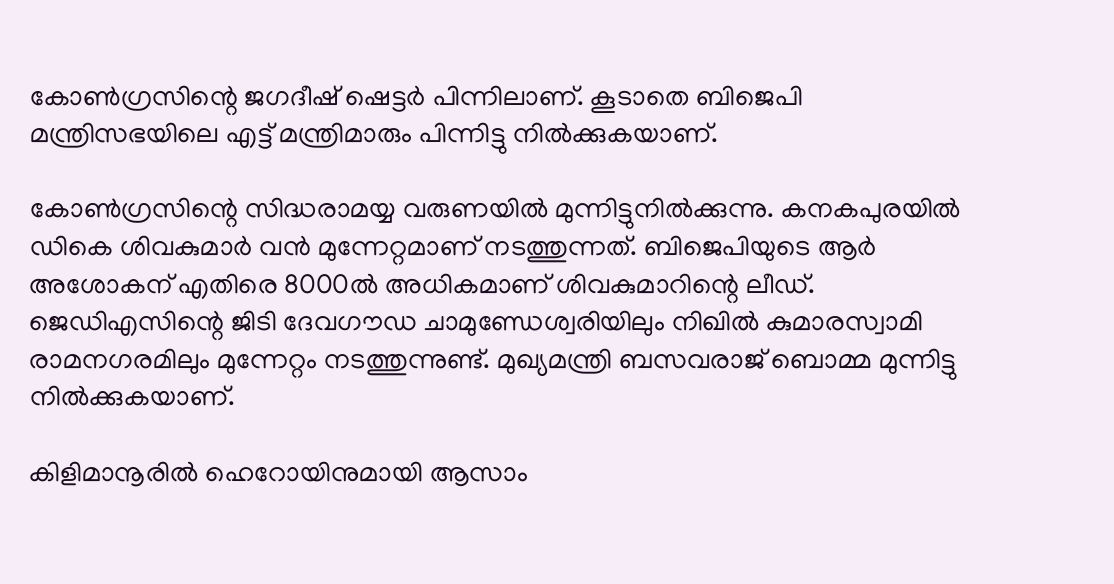കോണ്‍ഗ്രസിന്റെ ജഗദീഷ് ഷെട്ടര്‍ പിന്നിലാണ്. കൂടാതെ ബിജെപി മന്ത്രിസഭയിലെ എട്ട് മന്ത്രിമാരും പിന്നിട്ടു നില്‍ക്കുകയാണ്.

കോണ്‍ഗ്രസിന്റെ സിദ്ധരാമയ്യ വരുണയില്‍ മുന്നിട്ടുനില്‍ക്കുന്നു. കനകപുരയില്‍ ഡികെ ശിവകുമാര്‍ വന്‍ മുന്നേറ്റമാണ് നടത്തുന്നത്. ബിജെപിയുടെ ആര്‍ അശോകന് എതിരെ 8000ല്‍ അധികമാണ് ശിവകുമാറിന്റെ ലീഡ്. ജെഡിഎസിന്റെ ജിടി ദേവഗൗഡ ചാമുണ്ഡേശ്വരിയിലും നിഖില്‍ കുമാരസ്വാമി രാമനഗരമിലും മുന്നേറ്റം നടത്തുന്നുണ്ട്. മുഖ്യമന്ത്രി ബസവരാജ് ബൊമ്മ മുന്നിട്ടു നില്‍ക്കുകയാണ്.

കിളിമാനൂരിൽ ഹെറോയിനുമായി ആസാം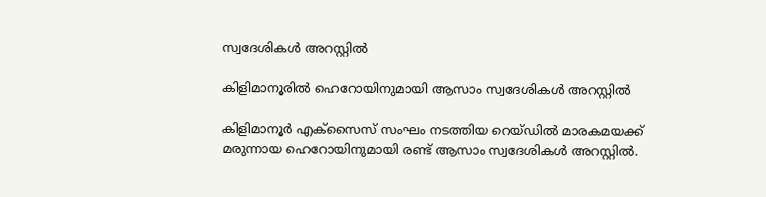സ്വദേശികൾ അറസ്റ്റിൽ

കിളിമാനൂരിൽ ഹെറോയിനുമായി ആസാം സ്വദേശികൾ അറസ്റ്റിൽ

കിളിമാനൂർ എക്സൈസ് സംഘം നടത്തിയ റെയ്‌ഡിൽ മാരകമയക്ക് മരുന്നായ ഹെറോയിനുമായി രണ്ട് ആസാം സ്വദേശികൾ അറസ്റ്റിൽ.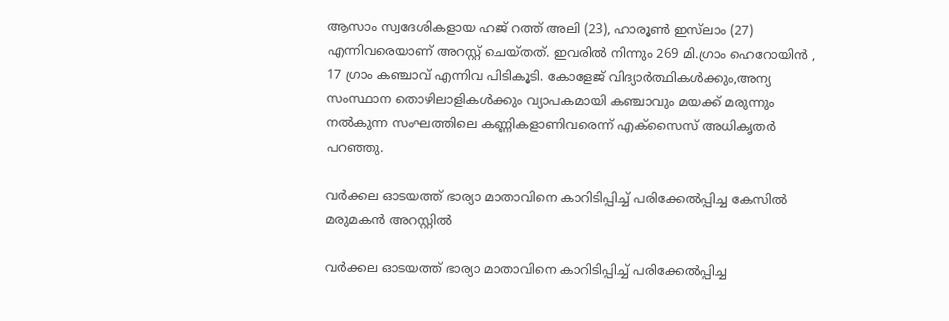ആസാം സ്വദേശികളായ ഹജ് റത്ത് അലി (23), ഹാരൂൺ ഇസ്‌ലാം (27) എന്നിവരെയാണ് അറസ്റ്റ് ചെയ്തത്. ഇവരിൽ നിന്നും 269 മി.ഗ്രാം ഹെറോയിൻ , 17 ഗ്രാം കഞ്ചാവ് എന്നിവ പിടികൂടി. കോളേജ് വിദ്യാർത്ഥികൾക്കും,അന്യ സംസ്ഥാന തൊഴിലാളികൾക്കും വ്യാപകമായി കഞ്ചാവും മയക്ക് മരുന്നും നൽകുന്ന സംഘത്തിലെ കണ്ണികളാണിവരെന്ന് എക്സൈസ് അധികൃതർ പറഞ്ഞു.

വര്‍ക്കല ഓടയത്ത് ഭാര്യാ മാതാവിനെ കാറിടിപ്പിച്ച്‌ പരിക്കേല്‍പ്പിച്ച കേസില്‍ മരുമകന്‍ അറസ്റ്റില്‍

വര്‍ക്കല ഓടയത്ത് ഭാര്യാ മാതാവിനെ കാറിടിപ്പിച്ച്‌ പരിക്കേല്‍പ്പിച്ച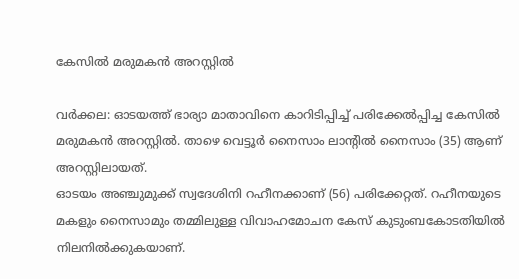കേസില്‍ മരുമകന്‍ അറസ്റ്റില്‍

വര്‍ക്കല: ഓടയത്ത് ഭാര്യാ മാതാവിനെ കാറിടിപ്പിച്ച്‌ പരിക്കേല്‍പ്പിച്ച കേസില്‍ മരുമകന്‍ അറസ്റ്റില്‍. താഴെ വെട്ടൂര്‍ നൈസാം ലാന്റില്‍ നൈസാം (35) ആണ് അറസ്റ്റിലായത്.
ഓടയം അഞ്ചുമുക്ക് സ്വദേശിനി റഹീനക്കാണ് (56) പരിക്കേറ്റത്. റഹീനയുടെ മകളും നൈസാമും തമ്മിലുള്ള വിവാഹമോചന കേസ് കുടുംബകോടതിയില്‍ നിലനില്‍ക്കുകയാണ്.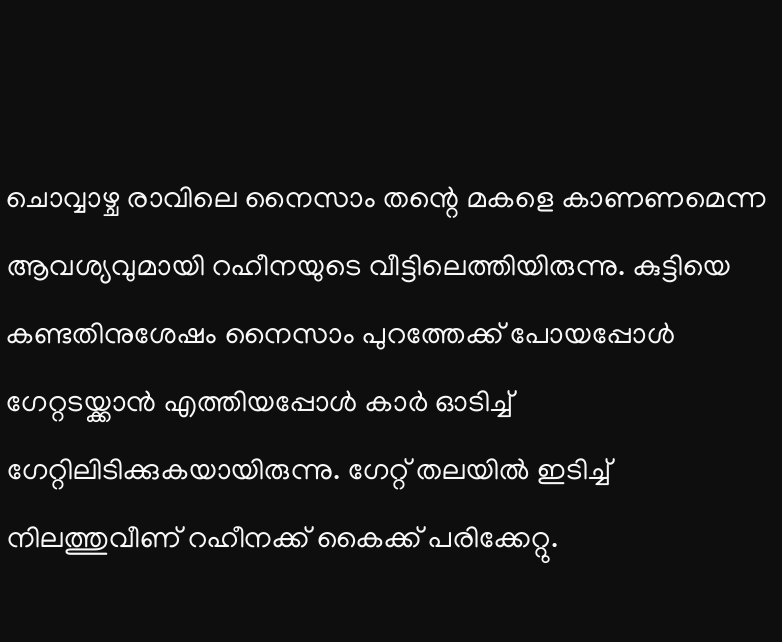ചൊവ്വാഴ്ച രാവിലെ നൈസാം തന്റെ മകളെ കാണണമെന്ന ആവശ്യവുമായി റഹീനയുടെ വീട്ടിലെത്തിയിരുന്നു. കുട്ടിയെ കണ്ടതിനുശേഷം നൈസാം പുറത്തേക്ക് പോയപ്പോള്‍ ഗേറ്റടയ്ക്കാന്‍ എത്തിയപ്പോള്‍ കാര്‍ ഓടിച്ച്‌ ഗേറ്റിലിടിക്കുകയായിരുന്നു. ഗേറ്റ് തലയില്‍ ഇടിച്ച്‌ നിലത്തുവീണ് റഹീനക്ക് കൈക്ക് പരിക്കേറ്റു.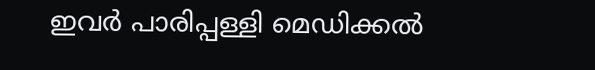ഇവര്‍ പാരിപ്പള്ളി മെഡിക്കല്‍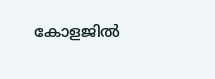കോളജില്‍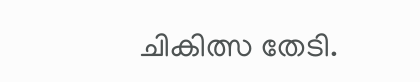ചികിത്സ തേടി.